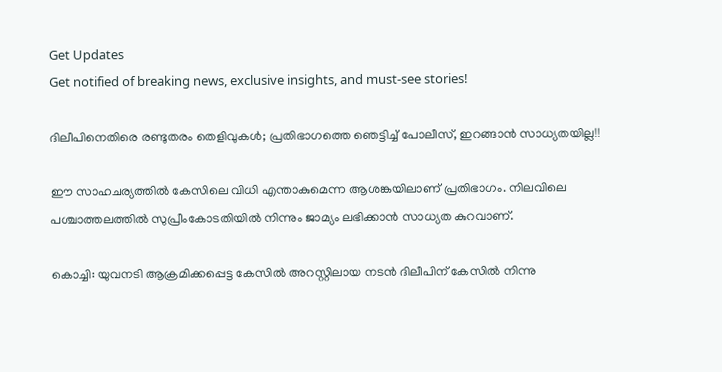Get Updates
Get notified of breaking news, exclusive insights, and must-see stories!

ദിലീപിനെതിരെ രണ്ടുതരം തെളിവുകള്‍; പ്രതിഭാഗത്തെ ഞെട്ടിച്ച് പോലീസ്, ഇറങ്ങാന്‍ സാധ്യതയില്ല!!

ഈ സാഹചര്യത്തില്‍ കേസിലെ വിധി എന്താകുമെന്ന ആശങ്കയിലാണ് പ്രതിഭാഗം. നിലവിലെ പശ്ചാത്തലത്തില്‍ സുപ്രീംകോടതിയില്‍ നിന്നും ജാമ്യം ലഭിക്കാന്‍ സാധ്യത കുറവാണ്.

കൊച്ചി: യുവനടി ആക്രമിക്കപ്പെട്ട കേസില്‍ അറസ്റ്റിലായ നടന്‍ ദിലീപിന് കേസില്‍ നിന്നു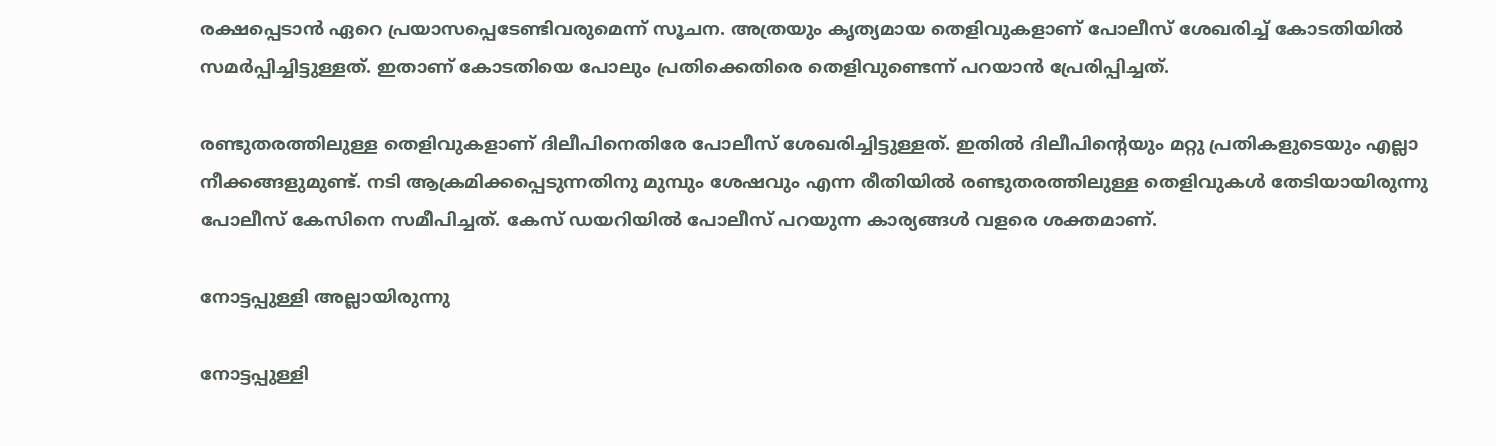രക്ഷപ്പെടാന്‍ ഏറെ പ്രയാസപ്പെടേണ്ടിവരുമെന്ന് സൂചന. അത്രയും കൃത്യമായ തെളിവുകളാണ് പോലീസ് ശേഖരിച്ച് കോടതിയില്‍ സമര്‍പ്പിച്ചിട്ടുള്ളത്. ഇതാണ് കോടതിയെ പോലും പ്രതിക്കെതിരെ തെളിവുണ്ടെന്ന് പറയാന്‍ പ്രേരിപ്പിച്ചത്.

രണ്ടുതരത്തിലുള്ള തെളിവുകളാണ് ദിലീപിനെതിരേ പോലീസ് ശേഖരിച്ചിട്ടുള്ളത്. ഇതില്‍ ദിലീപിന്റെയും മറ്റു പ്രതികളുടെയും എല്ലാ നീക്കങ്ങളുമുണ്ട്. നടി ആക്രമിക്കപ്പെടുന്നതിനു മുമ്പും ശേഷവും എന്ന രീതിയില്‍ രണ്ടുതരത്തിലുള്ള തെളിവുകള്‍ തേടിയായിരുന്നു പോലീസ് കേസിനെ സമീപിച്ചത്. കേസ് ഡയറിയില്‍ പോലീസ് പറയുന്ന കാര്യങ്ങള്‍ വളരെ ശക്തമാണ്.

നോട്ടപ്പുള്ളി അല്ലായിരുന്നു

നോട്ടപ്പുള്ളി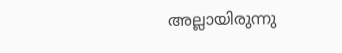അല്ലായിരുന്നു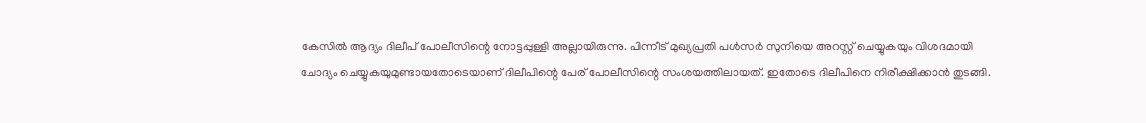കേസില്‍ ആദ്യം ദിലീപ് പോലീസിന്റെ നോട്ടപ്പുള്ളി അല്ലായിരുന്നു. പിന്നീട് മുഖ്യപ്രതി പള്‍സര്‍ സുനിയെ അറസ്റ്റ് ചെയ്യുകയും വിശദമായി ചോദ്യം ചെയ്യുകയുമുണ്ടായതോടെയാണ് ദിലീപിന്റെ പേര് പോലീസിന്റെ സംശയത്തിലായത്. ഇതോടെ ദിലീപിനെ നിരീക്ഷിക്കാന്‍ തുടങ്ങി.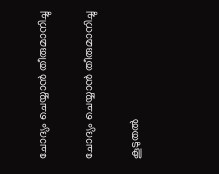ചോദ്യം ചെയ്യാന്‍ തീരുമാനിച്ചു

ചോദ്യം ചെയ്യാന്‍ തീരുമാനിച്ചു

കൂടുതല്‍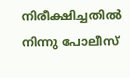നിരീക്ഷിച്ചതില്‍ നിന്നു പോലീസ്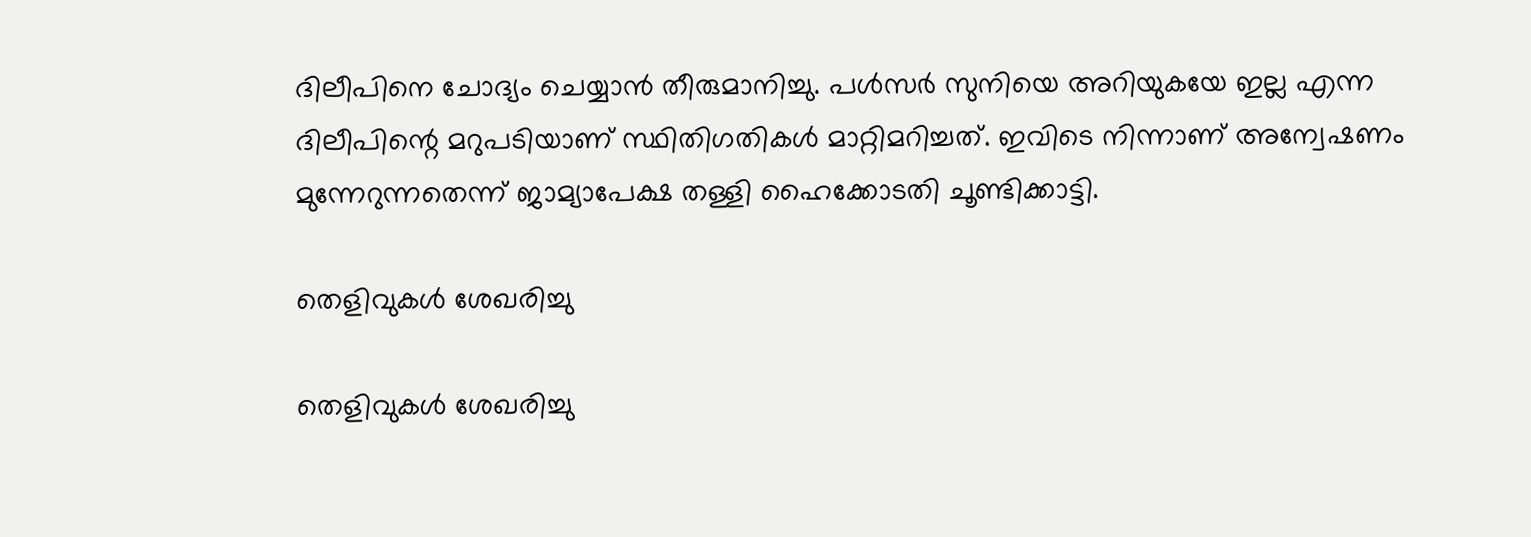ദിലീപിനെ ചോദ്യം ചെയ്യാന്‍ തീരുമാനിച്ചു. പള്‍സര്‍ സുനിയെ അറിയുകയേ ഇല്ല എന്ന ദിലീപിന്റെ മറുപടിയാണ് സ്ഥിതിഗതികള്‍ മാറ്റിമറിച്ചത്. ഇവിടെ നിന്നാണ് അന്വേഷണം മുന്നേറുന്നതെന്ന് ജാമ്യാപേക്ഷ തള്ളി ഹൈക്കോടതി ചൂണ്ടിക്കാട്ടി.

തെളിവുകള്‍ ശേഖരിച്ചു

തെളിവുകള്‍ ശേഖരിച്ചു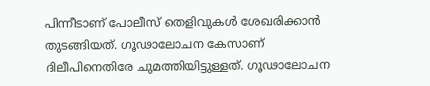പിന്നീടാണ് പോലീസ് തെളിവുകള്‍ ശേഖരിക്കാന്‍ തുടങ്ങിയത്. ഗൂഢാലോചന കേസാണ് ദിലീപിനെതിരേ ചുമത്തിയിട്ടുള്ളത്. ഗൂഢാലോചന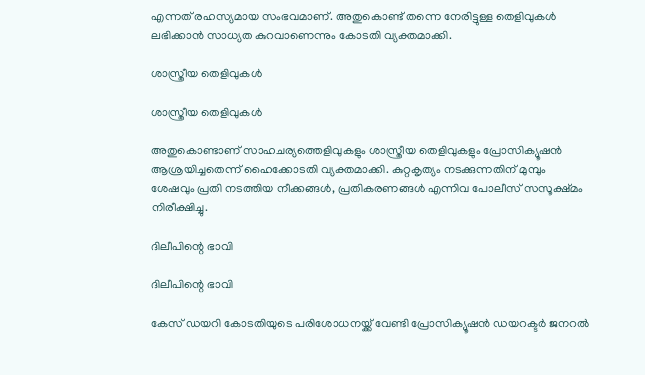എന്നത് രഹസ്യമായ സംഭവമാണ്. അതുകൊണ്ട് തന്നെ നേരിട്ടുള്ള തെളിവുകള്‍ ലഭിക്കാന്‍ സാധ്യത കുറവാണെന്നും കോടതി വ്യക്തമാക്കി.

ശാസ്ത്രീയ തെളിവുകള്‍

ശാസ്ത്രീയ തെളിവുകള്‍

അതുകൊണ്ടാണ് സാഹചര്യത്തെളിവുകളും ശാസ്ത്രീയ തെളിവുകളും പ്രോസിക്യൂഷന്‍ ആശ്രയിച്ചതെന്ന് ഹൈക്കോടതി വ്യക്തമാക്കി. കുറ്റകൃത്യം നടക്കുന്നതിന് മുമ്പും ശേഷവും പ്രതി നടത്തിയ നീക്കങ്ങള്‍, പ്രതികരണങ്ങള്‍ എന്നിവ പോലീസ് സസൂക്ഷ്മം നിരീക്ഷിച്ചു.

ദിലീപിന്റെ ഭാവി

ദിലീപിന്റെ ഭാവി

കേസ് ഡയറി കോടതിയുടെ പരിശോധനയ്ക്ക് വേണ്ടി പ്രോസിക്യൂഷന്‍ ഡയറക്ടര്‍ ജനറല്‍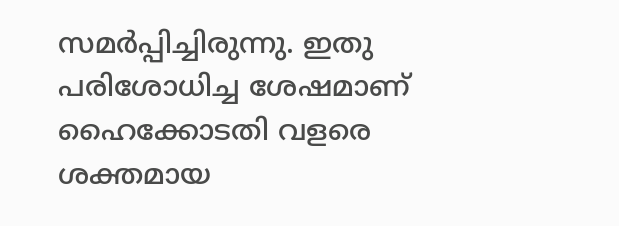സമര്‍പ്പിച്ചിരുന്നു. ഇതു പരിശോധിച്ച ശേഷമാണ് ഹൈക്കോടതി വളരെ ശക്തമായ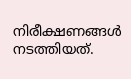നിരീക്ഷണങ്ങള്‍ നടത്തിയത്.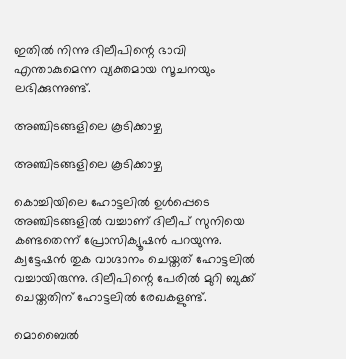ഇതില്‍ നിന്നു ദിലീപിന്റെ ഭാവി എന്താകുമെന്ന വ്യക്തമായ സൂചനയും ലഭിക്കുന്നുണ്ട്.

അഞ്ചിടങ്ങളിലെ കൂടിക്കാഴ്ച

അഞ്ചിടങ്ങളിലെ കൂടിക്കാഴ്ച

കൊച്ചിയിലെ ഹോട്ടലില്‍ ഉള്‍പ്പെടെ അഞ്ചിടങ്ങളില്‍ വച്ചാണ് ദിലീപ് സുനിയെ കണ്ടതെന്ന് പ്രോസിക്യൂഷന്‍ പറയുന്നു. ക്വട്ടേഷന്‍ തുക വാഗ്ദാനം ചെയ്തത് ഹോട്ടലില്‍ വച്ചായിരുന്നു. ദിലീപിന്റെ പേരില്‍ മുറി ബുക്ക് ചെയ്തതിന് ഹോട്ടലില്‍ രേഖകളുണ്ട്.

മൊബൈല്‍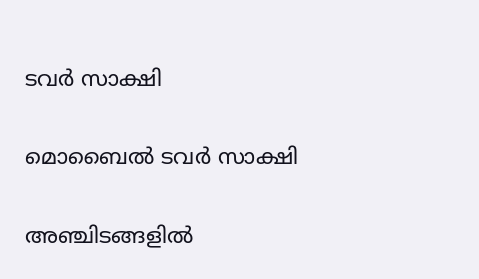ടവര്‍ സാക്ഷി

മൊബൈല്‍ ടവര്‍ സാക്ഷി

അഞ്ചിടങ്ങളില്‍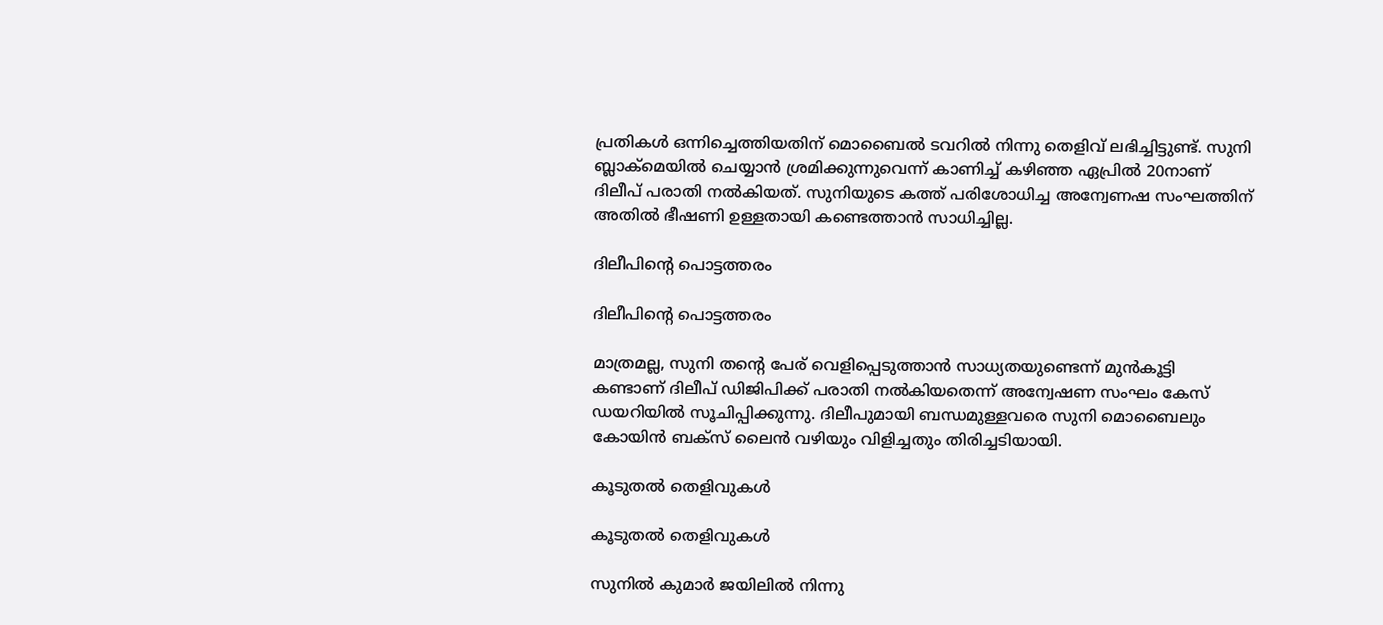പ്രതികള്‍ ഒന്നിച്ചെത്തിയതിന് മൊബൈല്‍ ടവറില്‍ നിന്നു തെളിവ് ലഭിച്ചിട്ടുണ്ട്. സുനി ബ്ലാക്‌മെയില്‍ ചെയ്യാന്‍ ശ്രമിക്കുന്നുവെന്ന് കാണിച്ച് കഴിഞ്ഞ ഏപ്രില്‍ 20നാണ് ദിലീപ് പരാതി നല്‍കിയത്. സുനിയുടെ കത്ത് പരിശോധിച്ച അന്വേണഷ സംഘത്തിന് അതില്‍ ഭീഷണി ഉള്ളതായി കണ്ടെത്താന്‍ സാധിച്ചില്ല.

ദിലീപിന്റെ പൊട്ടത്തരം

ദിലീപിന്റെ പൊട്ടത്തരം

മാത്രമല്ല, സുനി തന്റെ പേര് വെളിപ്പെടുത്താന്‍ സാധ്യതയുണ്ടെന്ന് മുന്‍കൂട്ടി കണ്ടാണ് ദിലീപ് ഡിജിപിക്ക് പരാതി നല്‍കിയതെന്ന് അന്വേഷണ സംഘം കേസ് ഡയറിയില്‍ സൂചിപ്പിക്കുന്നു. ദിലീപുമായി ബന്ധമുള്ളവരെ സുനി മൊബൈലും കോയിന്‍ ബക്‌സ് ലൈന്‍ വഴിയും വിളിച്ചതും തിരിച്ചടിയായി.

കൂടുതല്‍ തെളിവുകള്‍

കൂടുതല്‍ തെളിവുകള്‍

സുനില്‍ കുമാര്‍ ജയിലില്‍ നിന്നു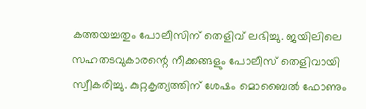കത്തയച്ചതും പോലീസിന് തെളിവ് ലഭിച്ചു. ജയിലിലെ സഹതടവുകാരന്റെ നീക്കങ്ങളും പോലീസ് തെളിവായി സ്വീകരിച്ചു. കുറ്റകൃത്യത്തിന് ശേഷം മൊബൈല്‍ ഫോണും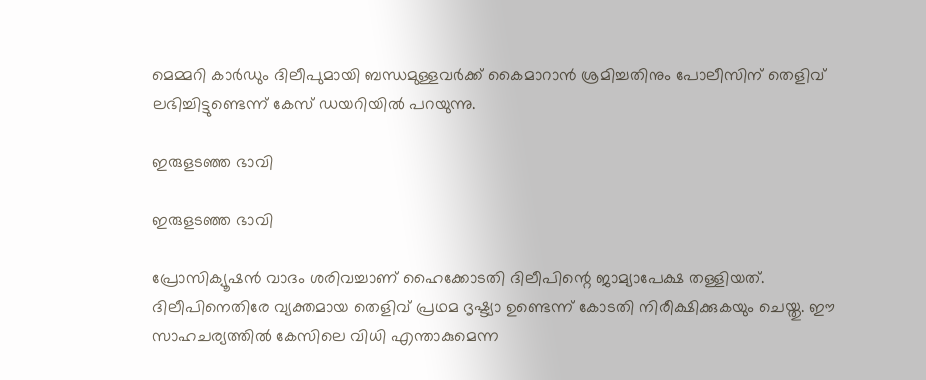മെമ്മറി കാര്‍ഡും ദിലീപുമായി ബന്ധമുള്ളവര്‍ക്ക് കൈമാറാന്‍ ശ്രമിച്ചതിനും പോലീസിന് തെളിവ് ലഭിച്ചിട്ടുണ്ടെന്ന് കേസ് ഡയറിയില്‍ പറയുന്നു.

ഇരുളടഞ്ഞ ഭാവി

ഇരുളടഞ്ഞ ഭാവി

പ്രോസിക്യൂഷന്‍ വാദം ശരിവച്ചാണ് ഹൈക്കോടതി ദിലീപിന്റെ ജാമ്യാപേക്ഷ തള്ളിയത്. ദിലീപിനെതിരേ വ്യക്തമായ തെളിവ് പ്രഥമ ദൃഷ്ട്യാ ഉണ്ടെന്ന് കോടതി നിരീക്ഷിക്കുകയും ചെയ്തു. ഈ സാഹചര്യത്തില്‍ കേസിലെ വിധി എന്താകുമെന്ന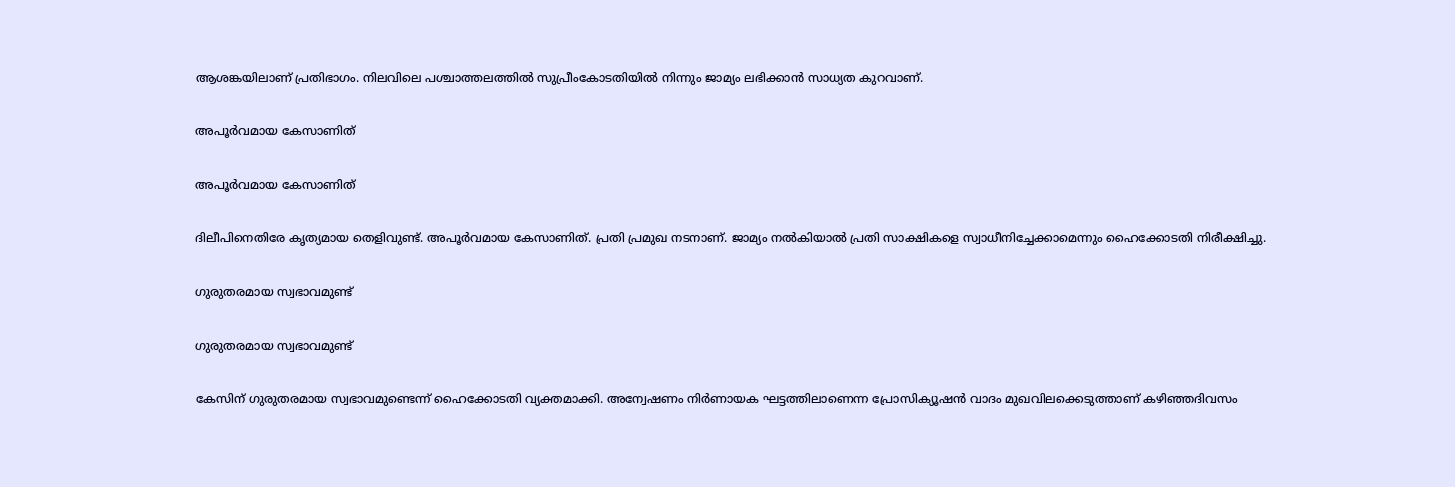ആശങ്കയിലാണ് പ്രതിഭാഗം. നിലവിലെ പശ്ചാത്തലത്തില്‍ സുപ്രീംകോടതിയില്‍ നിന്നും ജാമ്യം ലഭിക്കാന്‍ സാധ്യത കുറവാണ്.

അപൂര്‍വമായ കേസാണിത്

അപൂര്‍വമായ കേസാണിത്

ദിലീപിനെതിരേ കൃത്യമായ തെളിവുണ്ട്. അപൂര്‍വമായ കേസാണിത്. പ്രതി പ്രമുഖ നടനാണ്. ജാമ്യം നല്‍കിയാല്‍ പ്രതി സാക്ഷികളെ സ്വാധീനിച്ചേക്കാമെന്നും ഹൈക്കോടതി നിരീക്ഷിച്ചു.

ഗുരുതരമായ സ്വഭാവമുണ്ട്

ഗുരുതരമായ സ്വഭാവമുണ്ട്

കേസിന് ഗുരുതരമായ സ്വഭാവമുണ്ടെന്ന് ഹൈക്കോടതി വ്യക്തമാക്കി. അന്വേഷണം നിര്‍ണായക ഘട്ടത്തിലാണെന്ന പ്രോസിക്യൂഷന്‍ വാദം മുഖവിലക്കെടുത്താണ് കഴിഞ്ഞദിവസം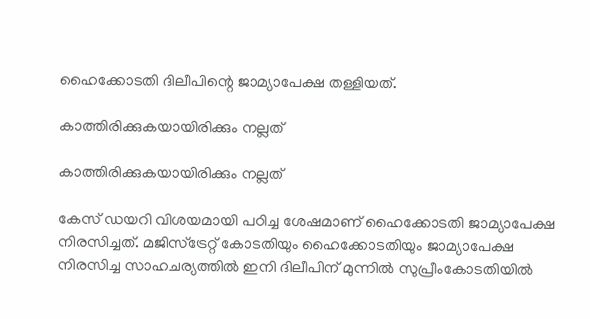ഹൈക്കോടതി ദിലീപിന്റെ ജാമ്യാപേക്ഷ തള്ളിയത്.

കാത്തിരിക്കുകയായിരിക്കും നല്ലത്

കാത്തിരിക്കുകയായിരിക്കും നല്ലത്

കേസ് ഡയറി വിശയമായി പഠിച്ച ശേഷമാണ് ഹൈക്കോടതി ജാമ്യാപേക്ഷ നിരസിച്ചത്. മജിസ്‌ട്രേറ്റ് കോടതിയും ഹൈക്കോടതിയും ജാമ്യാപേക്ഷ നിരസിച്ച സാഹചര്യത്തില്‍ ഇനി ദിലീപിന് മുന്നില്‍ സുപ്രീംകോടതിയില്‍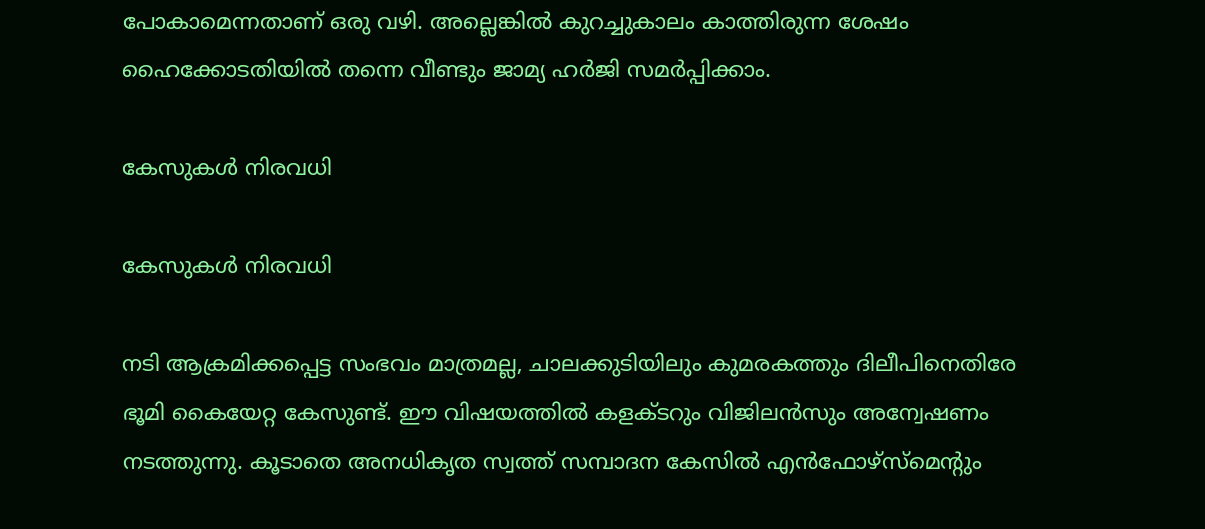പോകാമെന്നതാണ് ഒരു വഴി. അല്ലെങ്കില്‍ കുറച്ചുകാലം കാത്തിരുന്ന ശേഷം ഹൈക്കോടതിയില്‍ തന്നെ വീണ്ടും ജാമ്യ ഹര്‍ജി സമര്‍പ്പിക്കാം.

കേസുകള്‍ നിരവധി

കേസുകള്‍ നിരവധി

നടി ആക്രമിക്കപ്പെട്ട സംഭവം മാത്രമല്ല, ചാലക്കുടിയിലും കുമരകത്തും ദിലീപിനെതിരേ ഭൂമി കൈയേറ്റ കേസുണ്ട്. ഈ വിഷയത്തില്‍ കളക്ടറും വിജിലന്‍സും അന്വേഷണം നടത്തുന്നു. കൂടാതെ അനധികൃത സ്വത്ത് സമ്പാദന കേസില്‍ എന്‍ഫോഴ്‌സ്‌മെന്റും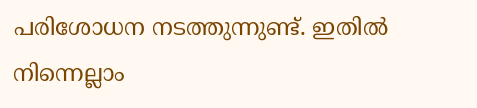പരിശോധന നടത്തുന്നുണ്ട്. ഇതില്‍ നിന്നെല്ലാം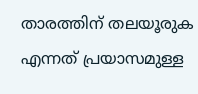താരത്തിന് തലയൂരുക എന്നത് പ്രയാസമുള്ള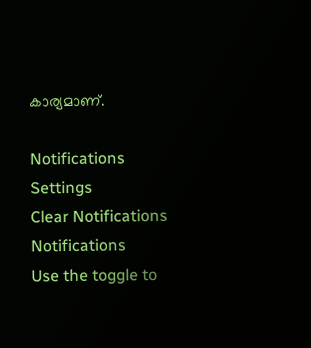കാര്യമാണ്.

Notifications
Settings
Clear Notifications
Notifications
Use the toggle to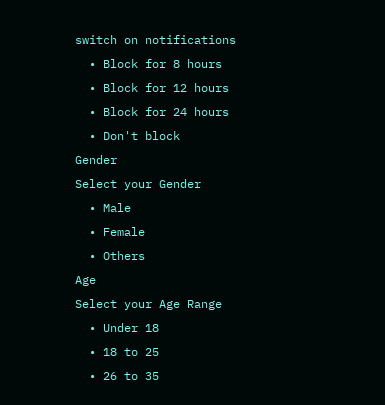switch on notifications
  • Block for 8 hours
  • Block for 12 hours
  • Block for 24 hours
  • Don't block
Gender
Select your Gender
  • Male
  • Female
  • Others
Age
Select your Age Range
  • Under 18
  • 18 to 25
  • 26 to 35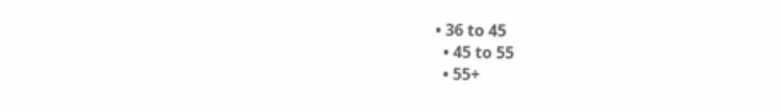• 36 to 45
  • 45 to 55
  • 55+